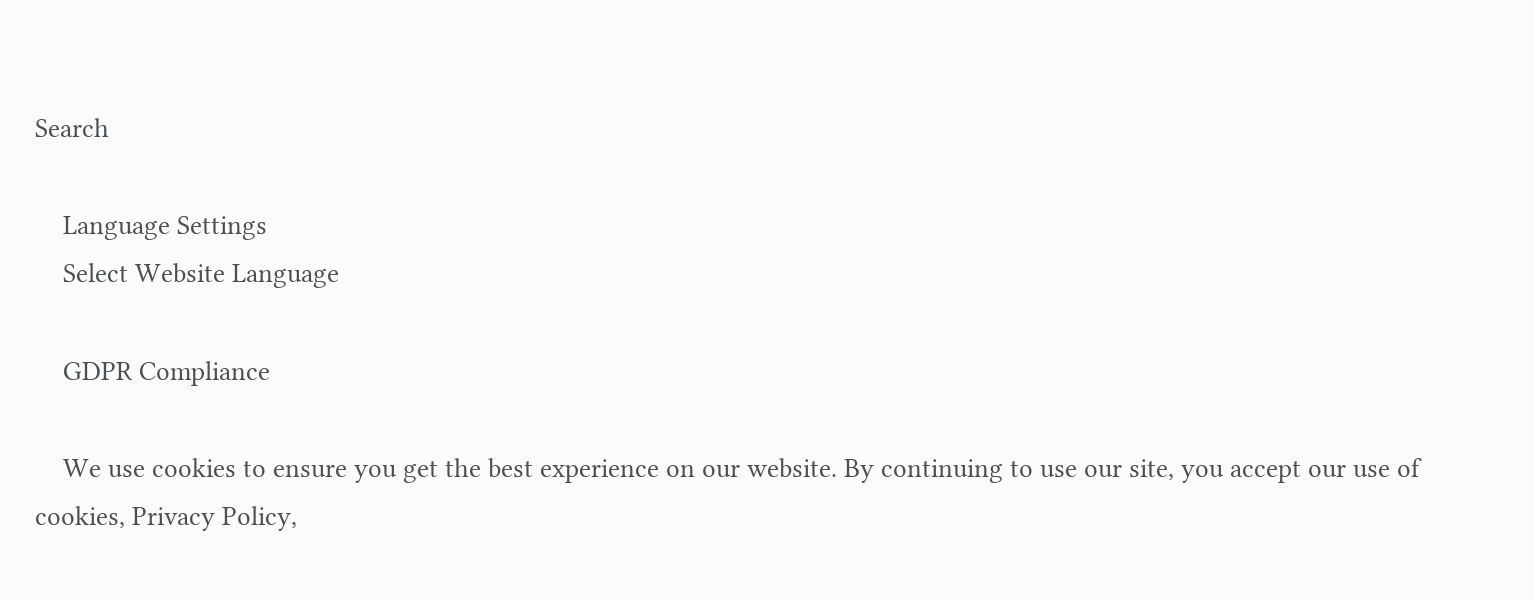Search

    Language Settings
    Select Website Language

    GDPR Compliance

    We use cookies to ensure you get the best experience on our website. By continuing to use our site, you accept our use of cookies, Privacy Policy,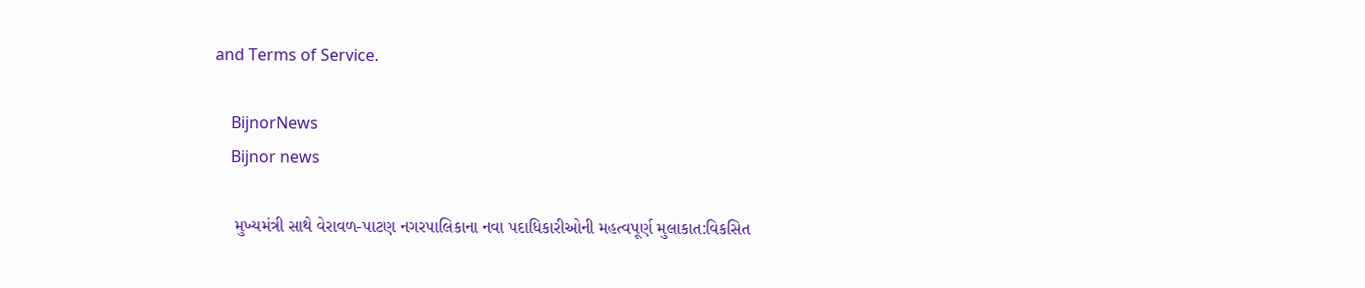and Terms of Service.

    BijnorNews
    Bijnor news

    મુખ્યમંત્રી સાથે વેરાવળ-પાટણ નગરપાલિકાના નવા પદાધિકારીઓની મહત્વપૂર્ણ મુલાકાત:વિકસિત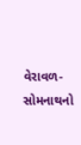વેરાવળ-સોમનાથનો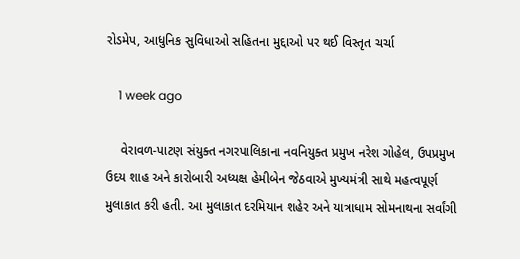રોડમેપ, આધુનિક સુવિધાઓ સહિતના મુદ્દાઓ પર થઈ વિસ્તૃત ચર્ચા

    1 week ago

    વેરાવળ-પાટણ સંયુક્ત નગરપાલિકાના નવનિયુક્ત પ્રમુખ નરેશ ગોહેલ, ઉપપ્રમુખ ઉદય શાહ અને કારોબારી અધ્યક્ષ હેમીબેન જેઠવાએ મુખ્યમંત્રી સાથે મહત્વપૂર્ણ મુલાકાત કરી હતી. આ મુલાકાત દરમિયાન શહેર અને યાત્રાધામ સોમનાથના સર્વાંગી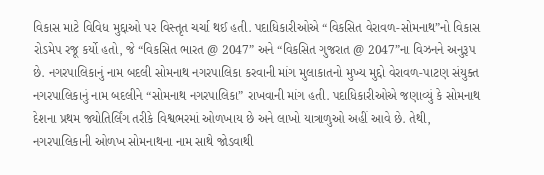વિકાસ માટે વિવિધ મુદ્દાઓ પર વિસ્તૃત ચર્ચા થઈ હતી. પદાધિકારીઓએ “વિકસિત વેરાવળ-સોમનાથ”નો વિકાસ રોડમેપ રજૂ કર્યો હતો, જે “વિકસિત ભારત @ 2047” અને “વિકસિત ગુજરાત @ 2047”ના વિઝનને અનુરૂપ છે. નગરપાલિકાનું નામ બદલી સોમનાથ નગરપાલિકા કરવાની માંગ મુલાકાતનો મુખ્ય મુદ્દો વેરાવળ-પાટણ સંયુક્ત નગરપાલિકાનું નામ બદલીને “સોમનાથ નગરપાલિકા” રાખવાની માંગ હતી. પદાધિકારીઓએ જણાવ્યું કે સોમનાથ દેશના પ્રથમ જ્યોતિર્લિંગ તરીકે વિશ્વભરમાં ઓળખાય છે અને લાખો યાત્રાળુઓ અહીં આવે છે. તેથી, નગરપાલિકાની ઓળખ સોમનાથના નામ સાથે જોડવાથી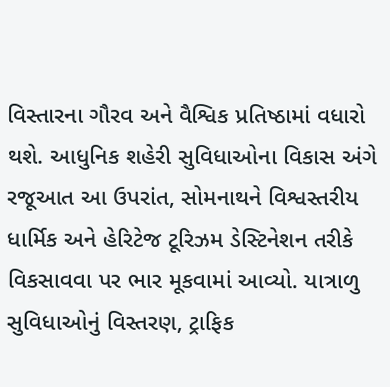વિસ્તારના ગૌરવ અને વૈશ્વિક પ્રતિષ્ઠામાં વધારો થશે. આધુનિક શહેરી સુવિધાઓના વિકાસ અંગે રજૂઆત આ ઉપરાંત, સોમનાથને વિશ્વસ્તરીય ધાર્મિક અને હેરિટેજ ટૂરિઝમ ડેસ્ટિનેશન તરીકે વિકસાવવા પર ભાર મૂકવામાં આવ્યો. યાત્રાળુ સુવિધાઓનું વિસ્તરણ, ટ્રાફિક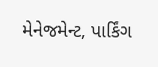મેનેજમેન્ટ, પાર્કિંગ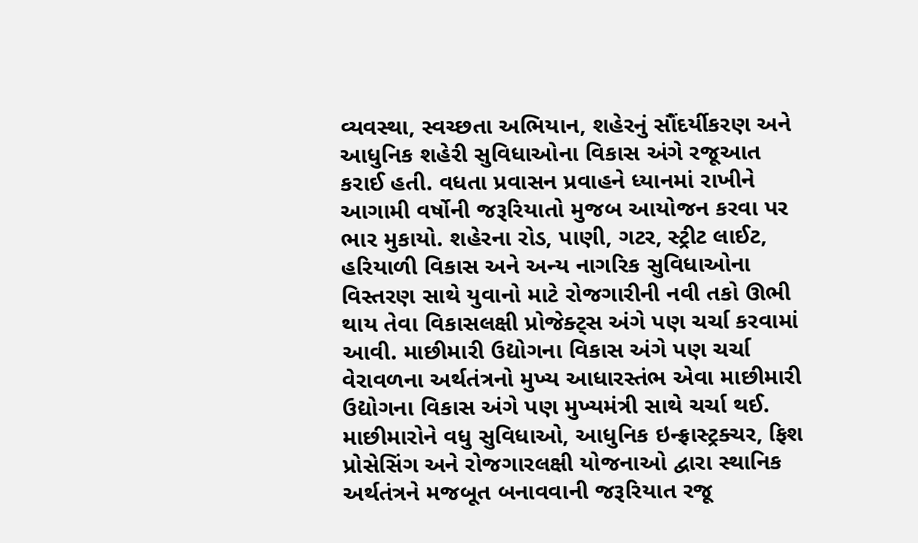વ્યવસ્થા, સ્વચ્છતા અભિયાન, શહેરનું સૌંદર્યીકરણ અને આધુનિક શહેરી સુવિધાઓના વિકાસ અંગે રજૂઆત કરાઈ હતી. વધતા પ્રવાસન પ્રવાહને ધ્યાનમાં રાખીને આગામી વર્ષોની જરૂરિયાતો મુજબ આયોજન કરવા પર ભાર મુકાયો. શહેરના રોડ, પાણી, ગટર, સ્ટ્રીટ લાઈટ, હરિયાળી વિકાસ અને અન્ય નાગરિક સુવિધાઓના વિસ્તરણ સાથે યુવાનો માટે રોજગારીની નવી તકો ઊભી થાય તેવા વિકાસલક્ષી પ્રોજેક્ટ્સ અંગે પણ ચર્ચા કરવામાં આવી. માછીમારી ઉદ્યોગના વિકાસ અંગે પણ ચર્ચા વેરાવળના અર્થતંત્રનો મુખ્ય આધારસ્તંભ એવા માછીમારી ઉદ્યોગના વિકાસ અંગે પણ મુખ્યમંત્રી સાથે ચર્ચા થઈ. માછીમારોને વધુ સુવિધાઓ, આધુનિક ઇન્ફ્રાસ્ટ્રક્ચર, ફિશ પ્રોસેસિંગ અને રોજગારલક્ષી યોજનાઓ દ્વારા સ્થાનિક અર્થતંત્રને મજબૂત બનાવવાની જરૂરિયાત રજૂ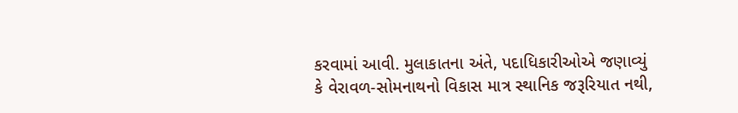કરવામાં આવી. મુલાકાતના અંતે, પદાધિકારીઓએ જણાવ્યું કે વેરાવળ-સોમનાથનો વિકાસ માત્ર સ્થાનિક જરૂરિયાત નથી,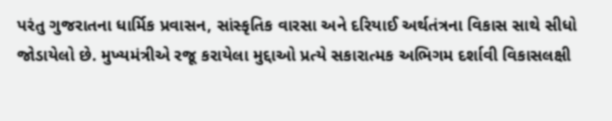પરંતુ ગુજરાતના ધાર્મિક પ્રવાસન, સાંસ્કૃતિક વારસા અને દરિયાઈ અર્થતંત્રના વિકાસ સાથે સીધો જોડાયેલો છે. મુખ્યમંત્રીએ રજૂ કરાયેલા મુદ્દાઓ પ્રત્યે સકારાત્મક અભિગમ દર્શાવી વિકાસલક્ષી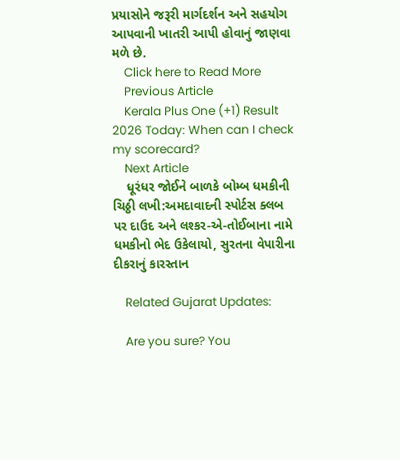પ્રયાસોને જરૂરી માર્ગદર્શન અને સહયોગ આપવાની ખાતરી આપી હોવાનું જાણવા મળે છે.
    Click here to Read More
    Previous Article
    Kerala Plus One (+1) Result 2026 Today: When can I check my scorecard?
    Next Article
    ધૂરંધર જોઈને બાળકે બોમ્બ ધમકીની ચિઠ્ઠી લખી:અમદાવાદની સ્પોર્ટસ ક્લબ પર દાઉદ અને લશ્કર-એ-તોઈબાના નામે ધમકીનો ભેદ ઉકેલાયો, સુરતના વેપારીના દીકરાનું કારસ્તાન

    Related Gujarat Updates:

    Are you sure? You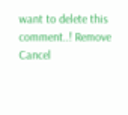want to delete this comment..! Remove Cancel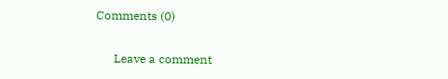Comments (0)

      Leave a comment